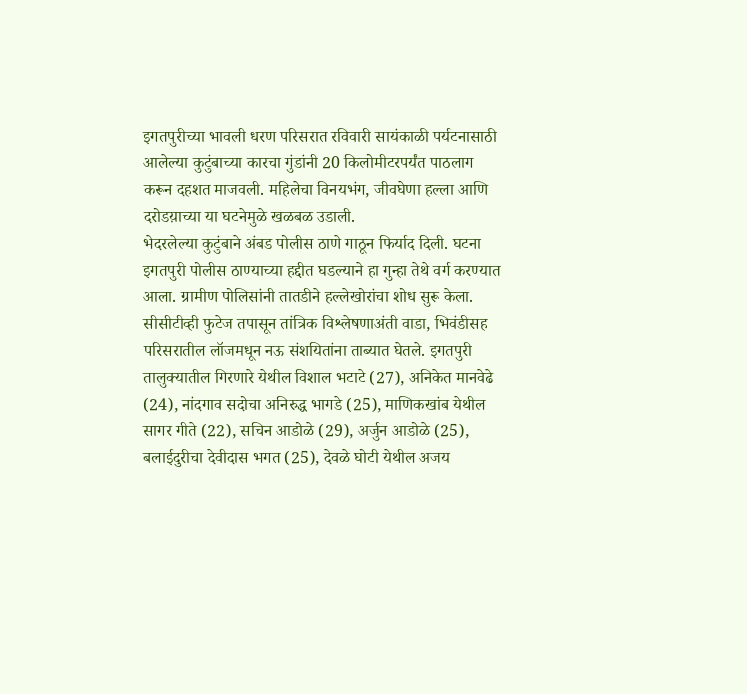इगतपुरीच्या भावली धरण परिसरात रविवारी सायंकाळी पर्यटनासाठी आलेल्या कुटुंबाच्या कारचा गुंडांनी 20 किलोमीटरपर्यंत पाठलाग करून दहशत माजवली. महिलेचा विनयभंग, जीवघेणा हल्ला आणि दरोडय़ाच्या या घटनेमुळे खळबळ उडाली.
भेदरलेल्या कुटुंबाने अंबड पोलीस ठाणे गाठून फिर्याद दिली. घटना इगतपुरी पोलीस ठाण्याच्या हद्दीत घडल्याने हा गुन्हा तेथे वर्ग करण्यात आला. ग्रामीण पोलिसांनी तातडीने हल्लेखोरांचा शोध सुरू केला. सीसीटीव्ही फुटेज तपासून तांत्रिक विश्लेषणाअंती वाडा, भिवंडीसह परिसरातील लॉजमधून नऊ संशयितांना ताब्यात घेतले. इगतपुरी तालुक्यातील गिरणारे येथील विशाल भटाटे (27), अनिकेत मानवेढे (24), नांदगाव सदोचा अनिरुद्ध भागडे (25), माणिकखांब येथील सागर गीते (22), सचिन आडोळे (29), अर्जुन आडोळे (25), बलाईदुरीचा देवीदास भगत (25), देवळे घोटी येथील अजय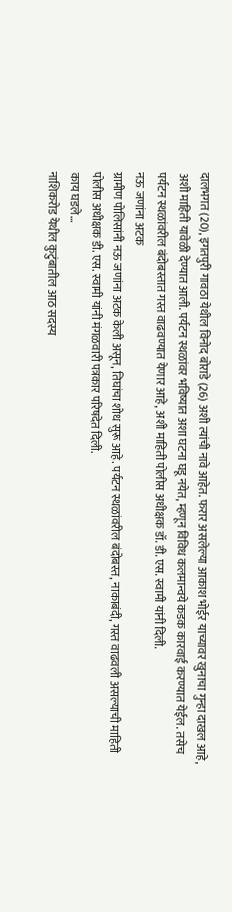दालभगत (20), इगतपुरी गावठा येथील विनोद बोराडे (26) अशी त्यांची नावे आहेत. फरार असलेल्या आकाश भोईर याच्यावर खुनाचा गुन्हा दाखल आहे, अशी माहिती यावेळी देण्यात आली. पर्यटन स्थळांवर भविष्यात अशा घटना घडू नयेत, म्हणून विविध कलमान्वये कडक कारवाई करण्यात येईल. तसेच पर्यटन स्थळांवरील बंदोबस्तात गस्त वाढवण्यात येणार आहे, अशी माहिती पोलीस अधीक्षक डॉ. डी. एस. स्वामी यांनी दिली.
नऊ जणांना अटक
ग्रामीण पोलिसांनी नऊ जणांना अटक केली असून, तिघांचा शोध सुरू आहे. पर्यटन स्थळांवरील बंदोबस्त, नाकाबंदी, गस्त वाढवली असल्याची माहिती पोलीस अधीक्षक डी. एस. स्वामी यांनी मंगळवारी पत्रकार परिषदेत दिली.
काय घडले…
नाशिकरोड येथील कुटुंबातील आठ सदस्य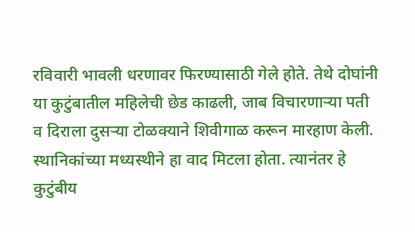रविवारी भावली धरणावर फिरण्यासाठी गेले होते. तेथे दोघांनी या कुटुंबातील महिलेची छेड काढली, जाब विचारणाऱ्या पती व दिराला दुसऱ्या टोळक्याने शिवीगाळ करून मारहाण केली. स्थानिकांच्या मध्यस्थीने हा वाद मिटला होता. त्यानंतर हे कुटुंबीय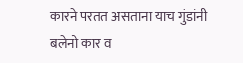कारने परतत असताना याच गुंडांनी बलेनो कार व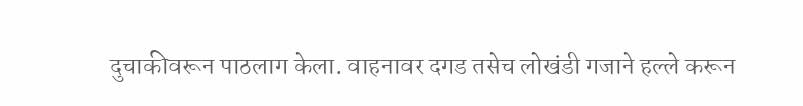दुचाकीवरून पाठलाग केला. वाहनावर दगड तसेच लोखंडी गजाने हल्ले करून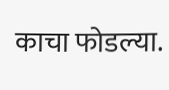काचा फोडल्या.